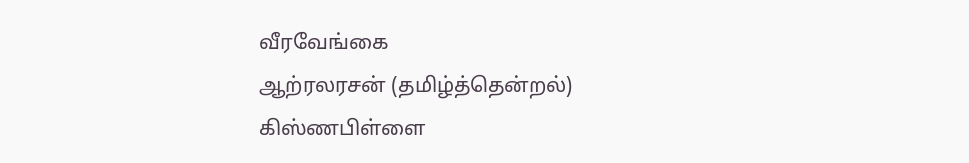வீரவேங்கை
ஆற்ரலரசன் (தமிழ்த்தென்றல்)
கிஸ்ணபிள்ளை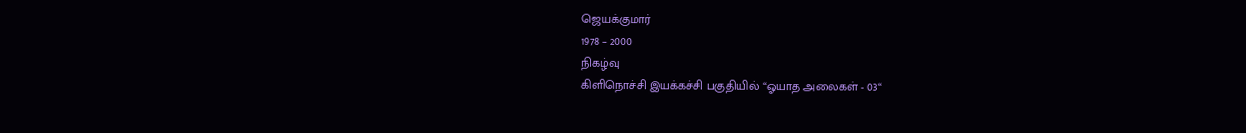ஜெயக்குமார்
1978 – 2000
நிகழ்வு
கிளிநொச்சி இயக்கச்சி பகுதியில் “ஓயாத அலைகள் - 03“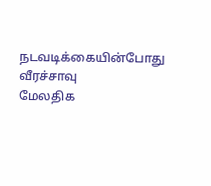நடவடிக்கையின்போது வீரச்சாவு
மேலதிக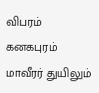விபரம்
கனகபுரம் மாவீரர் துயிலும்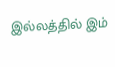இல்லத்தில் இம்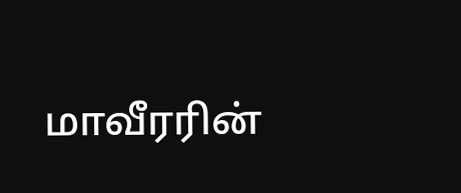மாவீரரின்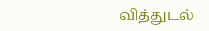வித்துடல்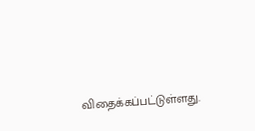விதைக்கப்பட்டுள்ளது.